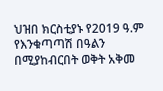ህዝበ ክርስቲያኑ የ2019 ዓ.ም የእንቁጣጣሽ በዓልን በሚያከብርበት ወቅት አቅመ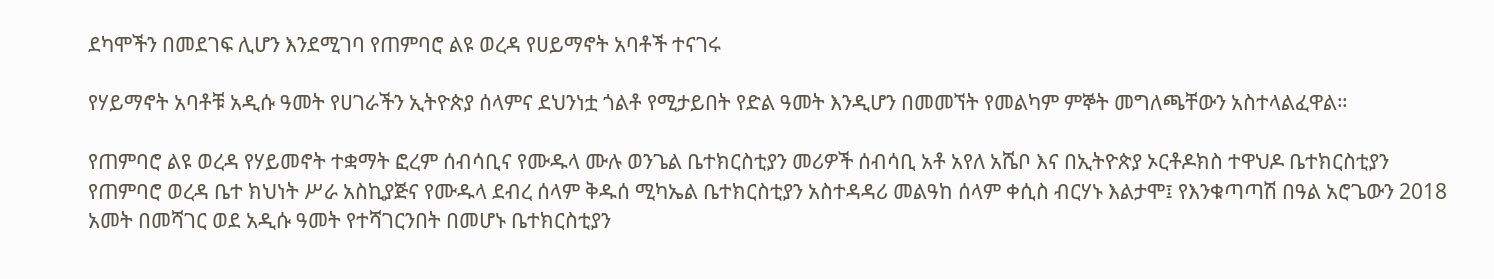ደካሞችን በመደገፍ ሊሆን እንደሚገባ የጠምባሮ ልዩ ወረዳ የሀይማኖት አባቶች ተናገሩ

የሃይማኖት አባቶቹ አዲሱ ዓመት የሀገራችን ኢትዮጵያ ሰላምና ደህንነቷ ጎልቶ የሚታይበት የድል ዓመት እንዲሆን በመመኘት የመልካም ምኞት መግለጫቸውን አስተላልፈዋል።

የጠምባሮ ልዩ ወረዳ የሃይመኖት ተቋማት ፎረም ሰብሳቢና የሙዱላ ሙሉ ወንጌል ቤተክርስቲያን መሪዎች ሰብሳቢ አቶ አየለ አሼቦ እና በኢትዮጵያ ኦርቶዶክስ ተዋህዶ ቤተክርስቲያን የጠምባሮ ወረዳ ቤተ ክህነት ሥራ አስኪያጅና የሙዱላ ደብረ ሰላም ቅዱሰ ሚካኤል ቤተክርስቲያን አስተዳዳሪ መልዓከ ሰላም ቀሲስ ብርሃኑ እልታሞ፤ የእንቁጣጣሽ በዓል አሮጌውን 2018 አመት በመሻገር ወደ አዲሱ ዓመት የተሻገርንበት በመሆኑ ቤተክርስቲያን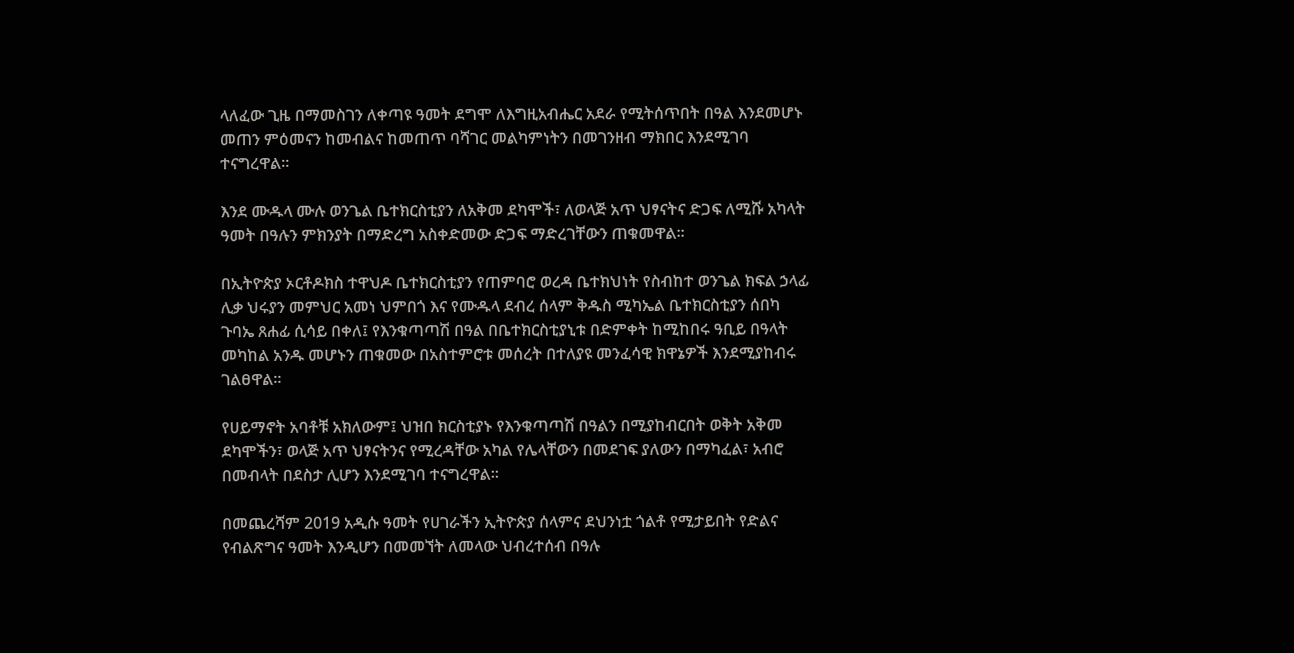ላለፈው ጊዜ በማመስገን ለቀጣዩ ዓመት ደግሞ ለእግዚአብሔር አደራ የሚትሰጥበት በዓል እንደመሆኑ መጠን ምዕመናን ከመብልና ከመጠጥ ባሻገር መልካምነትን በመገንዘብ ማክበር እንደሚገባ ተናግረዋል።

እንደ ሙዱላ ሙሉ ወንጌል ቤተክርስቲያን ለአቅመ ደካሞች፣ ለወላጅ አጥ ህፃናትና ድጋፍ ለሚሹ አካላት ዓመት በዓሉን ምክንያት በማድረግ አስቀድመው ድጋፍ ማድረገቸውን ጠቁመዋል።

በኢትዮጵያ ኦርቶዶክስ ተዋህዶ ቤተክርስቲያን የጠምባሮ ወረዳ ቤተክህነት የስብከተ ወንጌል ክፍል ኃላፊ ሊቃ ህሩያን መምህር አመነ ህምበጎ እና የሙዱላ ደብረ ሰላም ቅዱስ ሚካኤል ቤተክርስቲያን ሰበካ ጉባኤ ጸሐፊ ሲሳይ በቀለ፤ የእንቁጣጣሽ በዓል በቤተክርስቲያኒቱ በድምቀት ከሚከበሩ ዓቢይ በዓላት መካከል አንዱ መሆኑን ጠቁመው በአስተምሮቱ መሰረት በተለያዩ መንፈሳዊ ክዋኔዎች እንደሚያከብሩ ገልፀዋል።

የሀይማኖት አባቶቹ አክለውም፤ ህዝበ ክርስቲያኑ የእንቁጣጣሽ በዓልን በሚያከብርበት ወቅት አቅመ ደካሞችን፣ ወላጅ አጥ ህፃናትንና የሚረዳቸው አካል የሌላቸውን በመደገፍ ያለውን በማካፈል፣ አብሮ በመብላት በደስታ ሊሆን እንደሚገባ ተናግረዋል።

በመጨረሻም 2019 አዲሱ ዓመት የሀገራችን ኢትዮጵያ ሰላምና ደህንነቷ ጎልቶ የሚታይበት የድልና የብልጽግና ዓመት እንዲሆን በመመኘት ለመላው ህብረተሰብ በዓሉ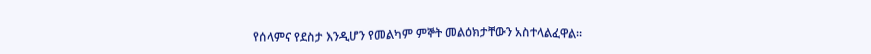የሰላምና የደስታ እንዲሆን የመልካም ምኞት መልዕክታቸውን አስተላልፈዋል።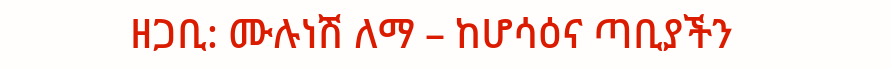ዘጋቢ: ሙሉነሽ ለማ – ከሆሳዕና ጣቢያችን